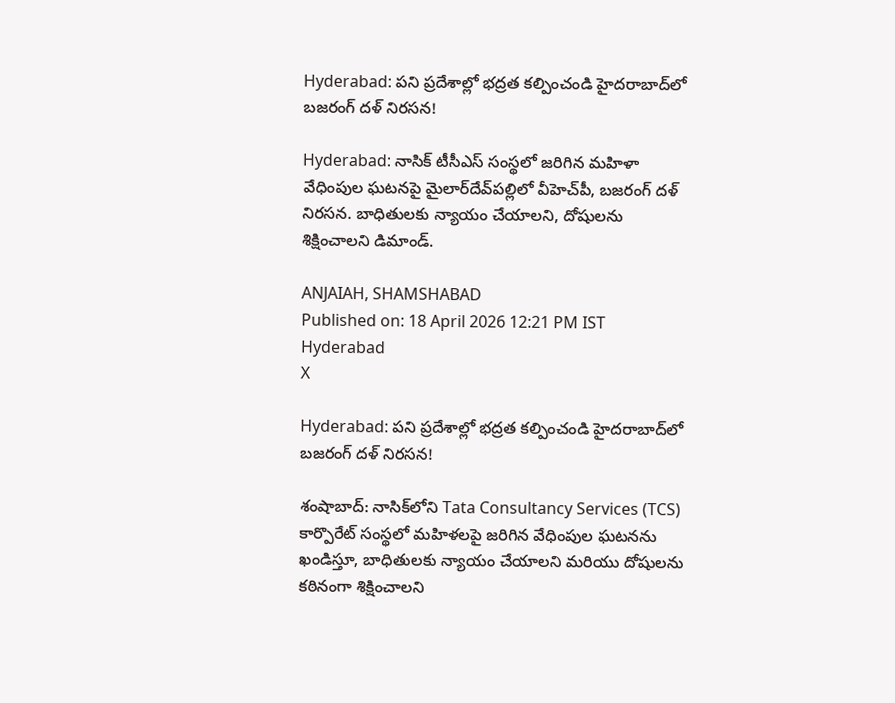Hyderabad: పని ప్రదేశాల్లో భద్రత కల్పించండి హైదరాబాద్‌లో బజరంగ్ దళ్ నిరసన!

Hyderabad: నాసిక్ టీసీఎస్ సంస్థలో జరిగిన మహిళా వేధింపుల ఘటనపై మైలార్‌దేవ్‌పల్లిలో వీహెచ్‌పీ, బజరంగ్ దళ్ నిరసన. బాధితులకు న్యాయం చేయాలని, దోషులను శిక్షించాలని డిమాండ్.

ANJAIAH, SHAMSHABAD
Published on: 18 April 2026 12:21 PM IST
Hyderabad
X

Hyderabad: పని ప్రదేశాల్లో భద్రత కల్పించండి హైదరాబాద్‌లో బజరంగ్ దళ్ నిరసన!

శంషాబాద్: నాసిక్‌లోని Tata Consultancy Services (TCS) కార్పొరేట్ సంస్థలో మహిళలపై జరిగిన వేధింపుల ఘటనను ఖండిస్తూ, బాధితులకు న్యాయం చేయాలని మరియు దోషులను కఠినంగా శిక్షించాలని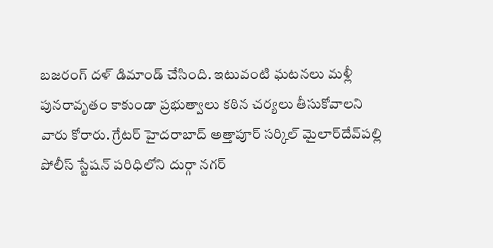బజరంగ్ దళ్ డిమాండ్ చేసింది. ఇటువంటి ఘటనలు మళ్లీ పునరావృతం కాకుండా ప్రభుత్వాలు కఠిన చర్యలు తీసుకోవాలని వారు కోరారు. గ్రేటర్ హైదరాబాద్ అత్తాపూర్ సర్కిల్ మైలార్‌దేవ్‌పల్లి పోలీస్ స్టేషన్ పరిధిలోని దుర్గా నగర్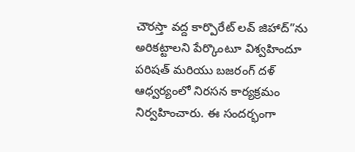చౌరస్తా వద్ద కార్పొరేట్ లవ్ జిహాద్”ను అరికట్టాలని పేర్కొంటూ విశ్వహిందూ పరిషత్ మరియు బజరంగ్ దళ్ ఆధ్వర్యంలో నిరసన కార్యక్రమం నిర్వహించారు. ఈ సందర్భంగా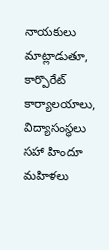నాయకులు మాట్లాడుతూ, కార్పొరేట్ కార్యాలయాలు, విద్యాసంస్థలు సహా హిందూ మహిళలు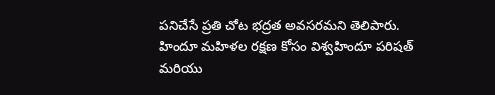పనిచేసే ప్రతి చోట భద్రత అవసరమని తెలిపారు. హిందూ మహిళల రక్షణ కోసం విశ్వహిందూ పరిషత్ మరియు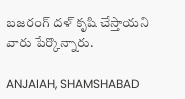బజరంగ్ దళ్ కృషి చేస్తాయని వారు పేర్కొన్నారు.

ANJAIAH, SHAMSHABAD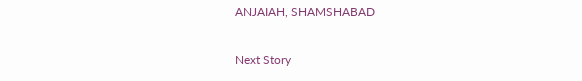ANJAIAH, SHAMSHABAD

Next Story